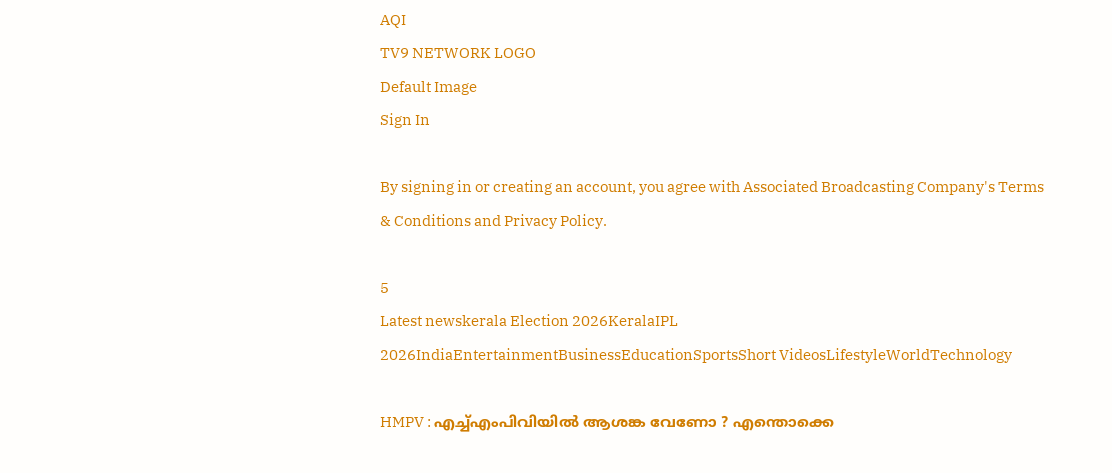AQI
TV9 NETWORK LOGO
Default Image
Sign In

By signing in or creating an account, you agree with Associated Broadcasting Company's Terms & Conditions and Privacy Policy.

5
Latest newskerala Election 2026KeralaIPL 2026IndiaEntertainmentBusinessEducationSportsShort VideosLifestyleWorldTechnology

HMPV : എച്ച്എംപിവിയില്‍ ആശങ്ക വേണോ ? എന്തൊക്കെ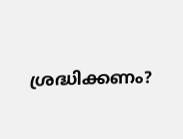ശ്രദ്ധിക്കണം?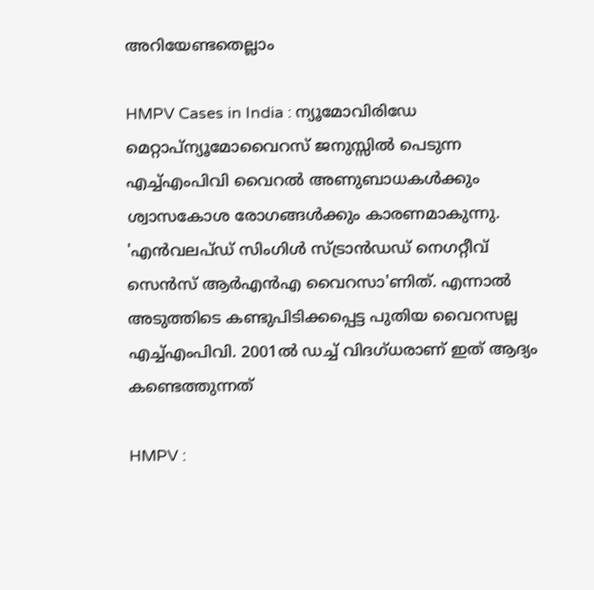അറിയേണ്ടതെല്ലാം

HMPV Cases in India : ന്യൂമോവിരിഡേ മെറ്റാപ്ന്യൂമോവൈറസ് ജനുസ്സിൽ പെടുന്ന എച്ച്എംപിവി വൈറൽ അണുബാധകൾക്കും ശ്വാസകോശ രോഗങ്ങൾക്കും കാരണമാകുന്നു. 'എന്‍വലപ്ഡ് സിംഗിള്‍ സ്ട്രാന്‍ഡഡ് നെഗറ്റീവ് സെന്‍സ് ആര്‍എന്‍എ വൈറസാ'ണിത്. എന്നാല്‍ അടുത്തിടെ കണ്ടുപിടിക്കപ്പെട്ട പുതിയ വൈറസല്ല എച്ച്എംപിവി. 2001ല്‍ ഡച്ച് വിദഗ്ധരാണ് ഇത് ആദ്യം കണ്ടെത്തുന്നത്

HMPV :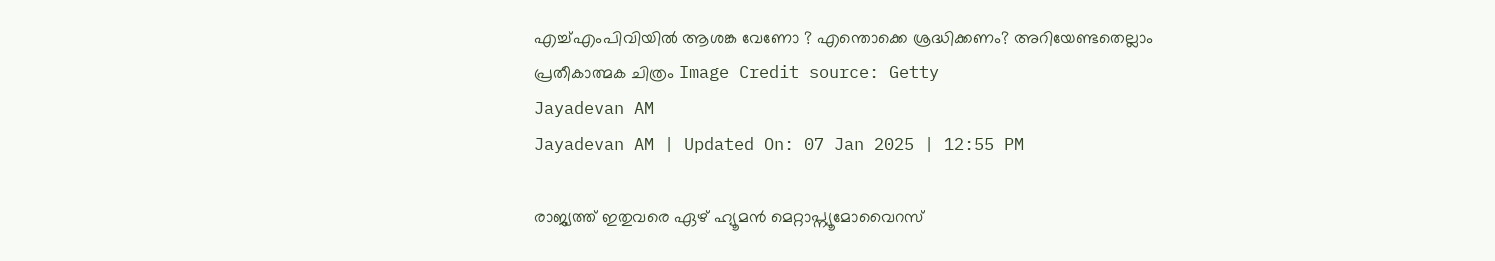എച്ച്എംപിവിയില്‍ ആശങ്ക വേണോ ? എന്തൊക്കെ ശ്രദ്ധിക്കണം? അറിയേണ്ടതെല്ലാം
പ്രതീകാത്മക ചിത്രം Image Credit source: Getty
Jayadevan AM
Jayadevan AM | Updated On: 07 Jan 2025 | 12:55 PM

രാജ്യത്ത് ഇതുവരെ ഏഴ്‌ ഹ്യൂമൻ മെറ്റാപ്ന്യൂമോവൈറസ്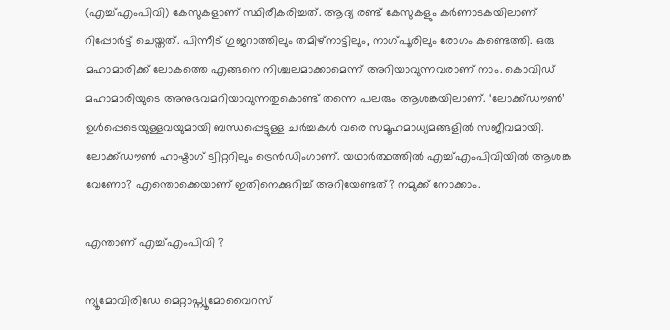(എച്ച്എംപിവി) കേസുകളാണ് സ്ഥിരീകരിച്ചത്. ആദ്യ രണ്ട് കേസുകളും കര്‍ണാടകയിലാണ് റിപ്പോര്‍ട്ട് ചെയ്തത്. പിന്നീട് ഗുജറാത്തിലും തമിഴ്‌നാട്ടിലും, നാഗ്പൂരിലും രോഗം കണ്ടെത്തി. ഒരു മഹാമാരിക്ക് ലോകത്തെ എങ്ങനെ നിശ്ചലമാക്കാമെന്ന് അറിയാവുന്നവരാണ് നാം. കൊവിഡ് മഹാമാരിയുടെ അനുഭവമറിയാവുന്നതുകൊണ്ട് തന്നെ പലരും ആശങ്കയിലാണ്. ‘ലോക്ക്ഡൗണ്‍’ ഉള്‍പ്പെടെയുള്ളവയുമായി ബന്ധപ്പെട്ടുള്ള ചര്‍ച്ചകള്‍ വരെ സമൂഹമാധ്യമങ്ങളില്‍ സജീവമായി. ലോക്ക്ഡൗണ്‍ ഹാഷ്ടാഗ് ട്വിറ്ററിലും ട്രെന്‍ഡിംഗാണ്. യഥാര്‍ത്ഥത്തില്‍ എച്ച്എംപിവിയില്‍ ആശങ്ക വേണോ? എന്തൊക്കെയാണ് ഇതിനെക്കുറിച്ച് അറിയേണ്ടത്? നമുക്ക് നോക്കാം.

എന്താണ് എച്ച്എംപിവി ?

ന്യൂമോവിരിഡേ മെറ്റാപ്ന്യൂമോവൈറസ്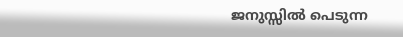ജനുസ്സിൽ പെടുന്ന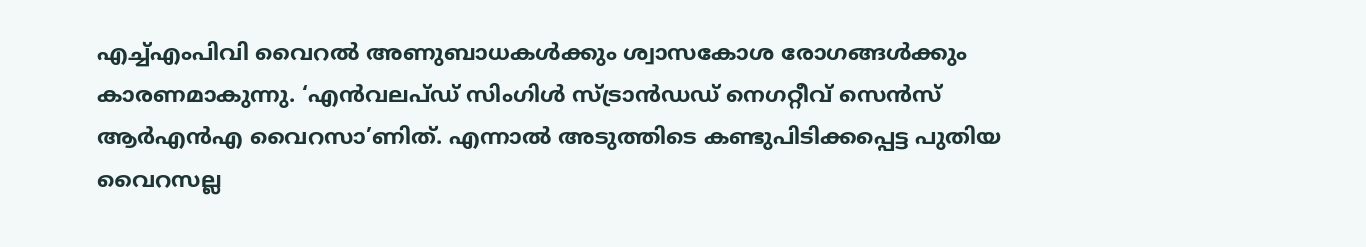എച്ച്എംപിവി വൈറൽ അണുബാധകൾക്കും ശ്വാസകോശ രോഗങ്ങൾക്കും കാരണമാകുന്നു. ‘എന്‍വലപ്ഡ് സിംഗിള്‍ സ്ട്രാന്‍ഡഡ് നെഗറ്റീവ് സെന്‍സ് ആര്‍എന്‍എ വൈറസാ’ണിത്. എന്നാല്‍ അടുത്തിടെ കണ്ടുപിടിക്കപ്പെട്ട പുതിയ വൈറസല്ല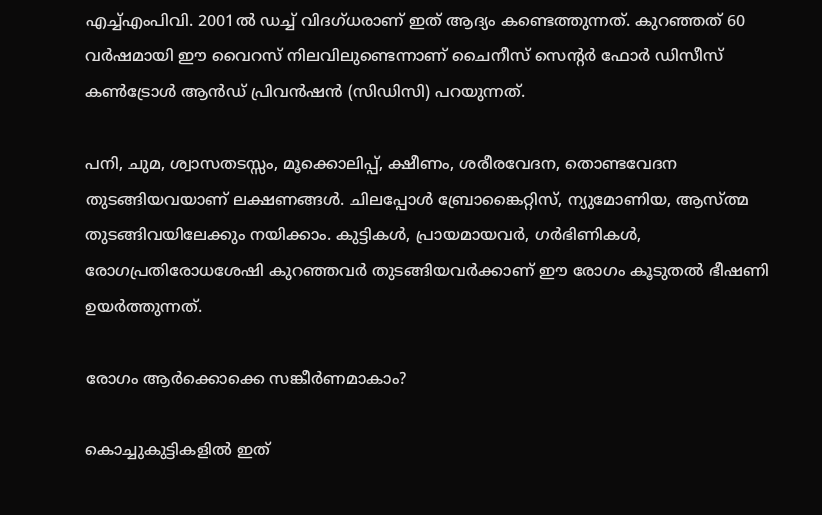എച്ച്എംപിവി. 2001ല്‍ ഡച്ച് വിദഗ്ധരാണ് ഇത് ആദ്യം കണ്ടെത്തുന്നത്. കുറഞ്ഞത് 60 വര്‍ഷമായി ഈ വൈറസ് നിലവിലുണ്ടെന്നാണ്‌ ചൈനീസ് സെൻ്റർ ഫോർ ഡിസീസ് കൺട്രോൾ ആൻഡ് പ്രിവൻഷൻ (സിഡിസി) പറയുന്നത്.

പനി, ചുമ, ശ്വാസതടസ്സം, മൂക്കൊലിപ്പ്, ക്ഷീണം, ശരീരവേദന, തൊണ്ടവേദന തുടങ്ങിയവയാണ് ലക്ഷണങ്ങള്‍. ചിലപ്പോള്‍ ബ്രോങ്കൈറ്റിസ്, ന്യുമോണിയ, ആസ്ത്മ തുടങ്ങിവയിലേക്കും നയിക്കാം. കുട്ടികള്‍, പ്രായമായവര്‍, ഗര്‍ഭിണികള്‍, രോഗപ്രതിരോധശേഷി കുറഞ്ഞവര്‍ തുടങ്ങിയവര്‍ക്കാണ് ഈ രോഗം കൂടുതല്‍ ഭീഷണി ഉയര്‍ത്തുന്നത്.

രോഗം ആര്‍ക്കൊക്കെ സങ്കീര്‍ണമാകാം?

കൊച്ചുകുട്ടികളില്‍ ഇത്‌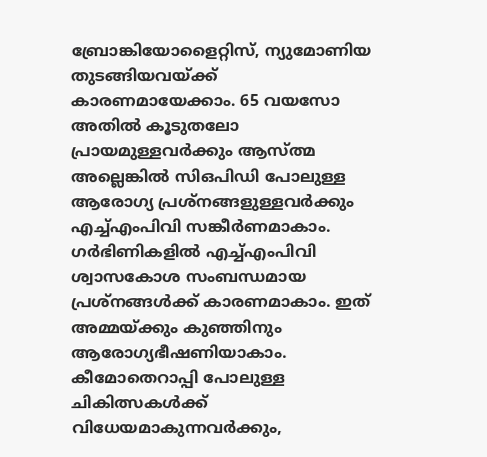ബ്രോങ്കിയോളൈറ്റിസ്, ന്യുമോണിയ തുടങ്ങിയവയ്ക്ക് കാരണമായേക്കാം. 65 വയസോ അതിൽ കൂടുതലോ പ്രായമുള്ളവർക്കും ആസ്ത്മ അല്ലെങ്കിൽ സിഒപിഡി പോലുള്ള ആരോഗ്യ പ്രശ്‌നങ്ങളുള്ളവർക്കും എച്ച്എംപിവി സങ്കീര്‍ണമാകാം. ഗര്‍ഭിണികളില്‍ എച്ച്എംപിവി ശ്വാസകോശ സംബന്ധമായ പ്രശ്‌നങ്ങള്‍ക്ക് കാരണമാകാം. ഇത് അമ്മയ്ക്കും കുഞ്ഞിനും ആരോഗ്യഭീഷണിയാകാം. കീമോതെറാപ്പി പോലുള്ള ചികിത്സകള്‍ക്ക് വിധേയമാകുന്നവര്‍ക്കും,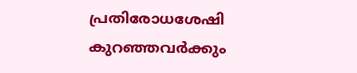പ്രതിരോധശേഷി കുറഞ്ഞവര്‍ക്കും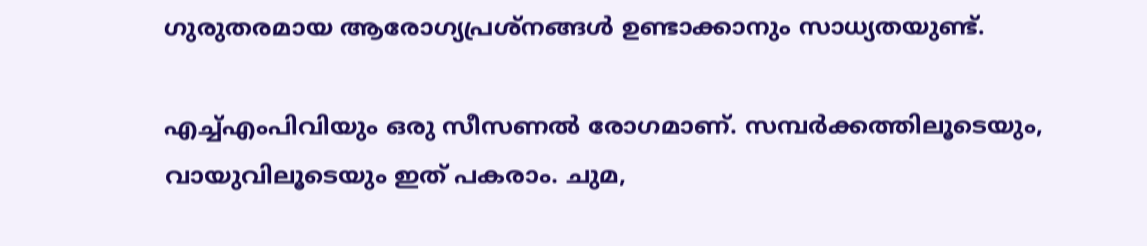ഗുരുതരമായ ആരോഗ്യപ്രശ്‌നങ്ങള്‍ ഉണ്ടാക്കാനും സാധ്യതയുണ്ട്.

എച്ച്എംപിവിയും ഒരു സീസണല്‍ രോഗമാണ്. സമ്പര്‍ക്കത്തിലൂടെയും, വായുവിലൂടെയും ഇത് പകരാം. ചുമ,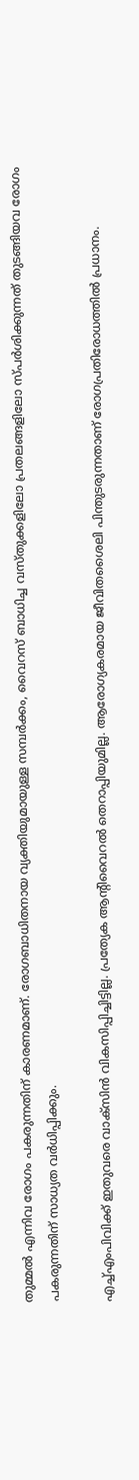തുമ്മല്‍ എന്നിവ രോഗം പകരുന്നതിന് കാരണമാണ്. രോഗബാധിതനായ വ്യക്തിയുമായുള്ള സമ്പര്‍ക്കം, വൈറസ് ബാധിച്ച വസ്തുക്കളിലോ പ്രതലങ്ങളിലോ സ്പര്‍ശിക്കുന്നത് തുടങ്ങിയവ രോഗം പകരുന്നതിന് സാധ്യത വര്‍ധിപ്പിക്കും.

എച്ച്എംപിവിക്ക് ഇതുവരെ വാക്‌സിന്‍ വികസിപ്പിച്ചിട്ടില്ല. പ്രത്യേക ആന്റിവൈറല്‍ തെറാപ്പിയുമില്ല. ആരോഗ്യകരമായ ജീവിതശൈലി പിന്തുടരുന്നതാണ് രോഗപ്രതിരോധത്തില്‍ പ്രധാനം.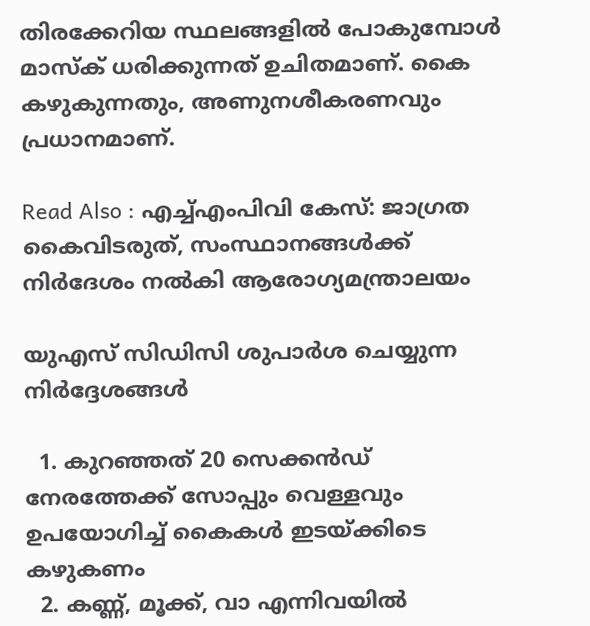തിരക്കേറിയ സ്ഥലങ്ങളിൽ പോകുമ്പോൾ മാസ്ക് ധരിക്കുന്നത് ഉചിതമാണ്. കൈ കഴുകുന്നതും, അണുനശീകരണവും പ്രധാനമാണ്.

Read Also : എച്ച്എംപിവി കേസ്: ജാഗ്രത കൈവിടരുത്, സംസ്ഥാനങ്ങള്‍ക്ക് നിര്‍ദേശം നല്‍കി ആരോഗ്യമന്ത്രാലയം

യുഎസ് സിഡിസി ശുപാർശ ചെയ്യുന്ന നിര്‍ദ്ദേശങ്ങള്‍

  1. കുറഞ്ഞത് 20 സെക്കൻഡ് നേരത്തേക്ക് സോപ്പും വെള്ളവും ഉപയോഗിച്ച് കൈകൾ ഇടയ്ക്കിടെ കഴുകണം
  2. കണ്ണ്, മൂക്ക്, വാ എന്നിവയില്‍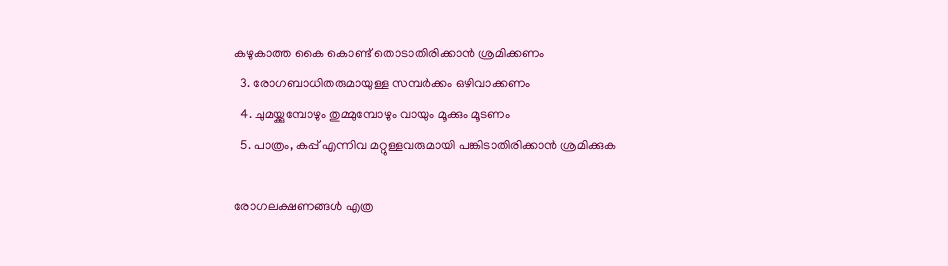കഴുകാത്ത കൈ കൊണ്ട് തൊടാതിരിക്കാന്‍ ശ്രമിക്കണം
  3. രോഗബാധിതരുമായുള്ള സമ്പര്‍ക്കം ഒഴിവാക്കണം
  4. ചുമയ്ക്കുമ്പോഴും തുമ്മുമ്പോഴും വായും മൂക്കും മൂടണം
  5. പാത്രം, കപ്പ് എന്നിവ മറ്റുള്ളവരുമായി പങ്കിടാതിരിക്കാന്‍ ശ്രമിക്കുക

രോഗലക്ഷണങ്ങള്‍ എത്ര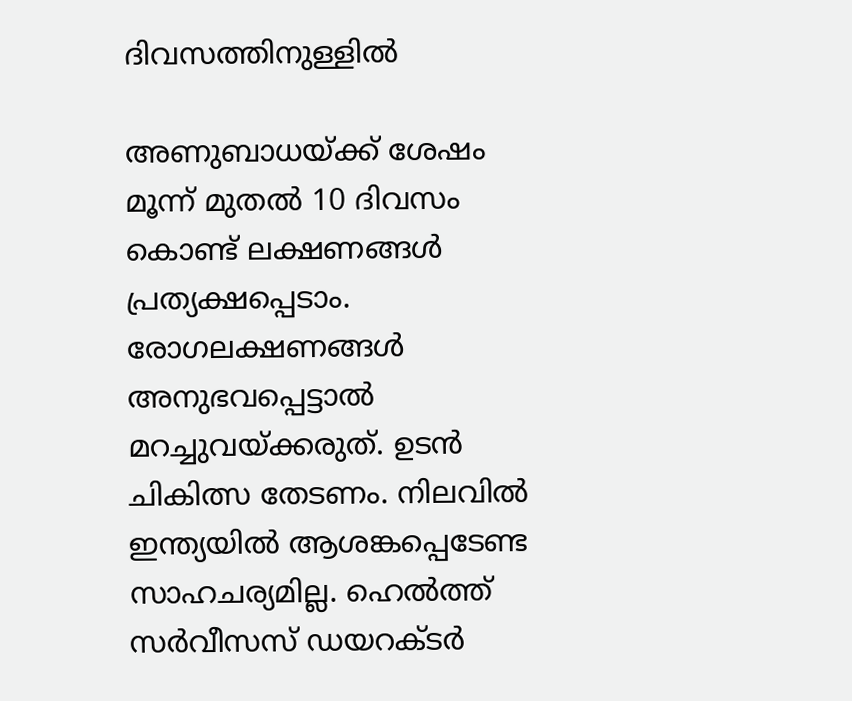ദിവസത്തിനുള്ളില്‍

അണുബാധയ്ക്ക് ശേഷം മൂന്ന് മുതല്‍ 10 ദിവസം കൊണ്ട് ലക്ഷണങ്ങള്‍ പ്രത്യക്ഷപ്പെടാം. രോഗലക്ഷണങ്ങള്‍ അനുഭവപ്പെട്ടാല്‍ മറച്ചുവയ്ക്കരുത്. ഉടന്‍ ചികിത്സ തേടണം. നിലവില്‍ ഇന്ത്യയില്‍ ആശങ്കപ്പെടേണ്ട സാഹചര്യമില്ല. ഹെൽത്ത് സർവീസസ് ഡയറക്ടർ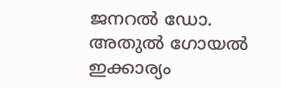ജനറൽ ഡോ. അതുൽ ഗോയൽ ഇക്കാര്യം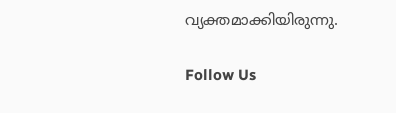വ്യക്തമാക്കിയിരുന്നു.

Follow Us